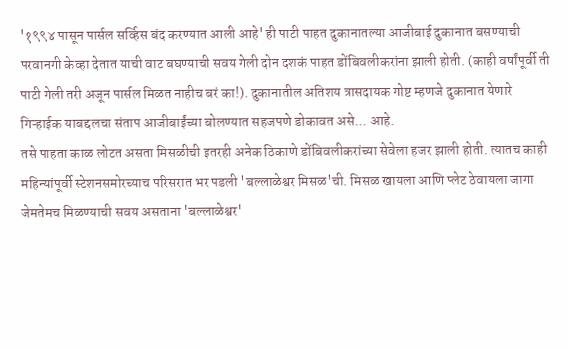'१९९४ पासून पार्सल सर्व्हिस बंद करण्यात आली आहे' ही पाटी पाहत दुकानातल्या आजीबाई दुकानात बसण्याची परवानगी केव्हा देतात याची वाट बघण्याची सवय गेली दोन दशकं पाहत डोंबिवलीकरांना झाली होती. (काही वर्षांपूर्वी ती पाटी गेली तरी अजून पार्सल मिळत नाहीच बरं का!). दुकानातील अतिशय त्रासदायक गोष्ट म्हणजे दुकानात येणारे गिऱ्हाईक याबद्दलचा संताप आजीबाईंच्या बोलण्यात सहजपणे डोकावत असे... आहे.
तसे पाहता काळ लोटत असता मिसळीची इतरही अनेक ठिकाणे डोंबिवलीकरांच्या सेवेला हजर झाली होती. त्यातच काही महिन्यांपूर्वी स्टेशनसमोरच्याच परिसरात भर पडली 'बल्लाळेश्वर मिसळ'ची. मिसळ खायला आणि प्लेट ठेवायला जागा जेमतेमच मिळण्याची सवय असताना 'बल्लाळेश्वर'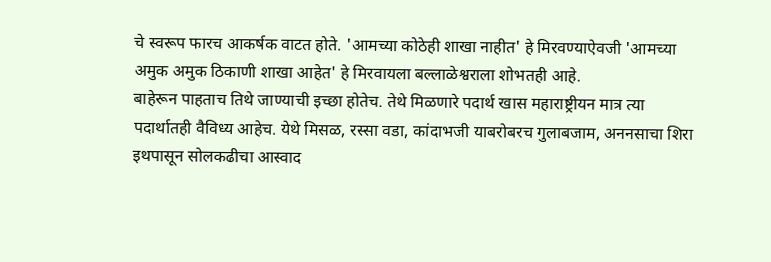चे स्वरूप फारच आकर्षक वाटत होते. 'आमच्या कोठेही शाखा नाहीत' हे मिरवण्याऐवजी 'आमच्या अमुक अमुक ठिकाणी शाखा आहेत' हे मिरवायला बल्लाळेश्वराला शोभतही आहे.
बाहेरून पाहताच तिथे जाण्याची इच्छा होतेच. तेथे मिळणारे पदार्थ खास महाराष्ट्रीयन मात्र त्या पदार्थातही वैविध्य आहेच. येथे मिसळ, रस्सा वडा, कांदाभजी याबरोबरच गुलाबजाम, अननसाचा शिरा इथपासून सोलकढीचा आस्वाद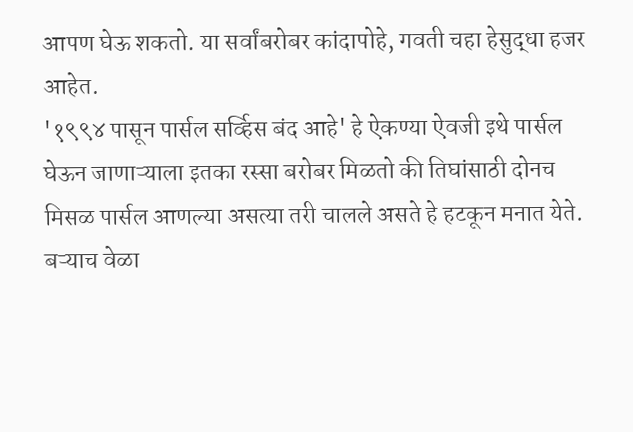आपण घेऊ शकतो. या सर्वांबरोबर कांदापोहे, गवती चहा हेसुद्धा हजर आहेत.
'१९९४ पासून पार्सल सर्व्हिस बंद आहे' हे ऐकण्या ऐवजी इथे पार्सल घेऊन जाणाऱ्याला इतका रस्सा बरोबर मिळतो की तिघांसाठी दोनच मिसळ पार्सल आणल्या असत्या तरी चालले असते हे हटकून मनात येते.
बऱ्याच वेळा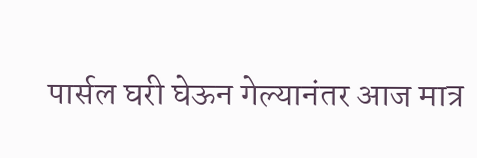पार्सल घरी घेऊन गेल्यानंतर आज मात्र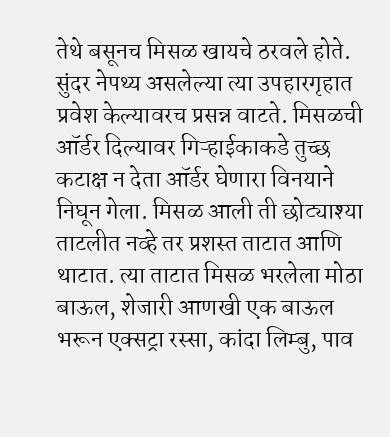तेथे बसूनच मिसळ खायचे ठरवले होते. सुंदर नेपथ्य असलेल्या त्या उपहारगृहात प्रवेश केल्यावरच प्रसन्न वाटते. मिसळची ऑर्डर दिल्यावर गिऱ्हाईकाकडे तुच्छ कटाक्ष न देता ऑर्डर घेणारा विनयाने निघून गेला. मिसळ आली ती छोट्याश्या ताटलीत नव्हे तर प्रशस्त ताटात आणि थाटात. त्या ताटात मिसळ भरलेला मोठा बाऊल, शेजारी आणखी एक बाऊल भरून एक्सट्रा रस्सा, कांदा लिम्बु, पाव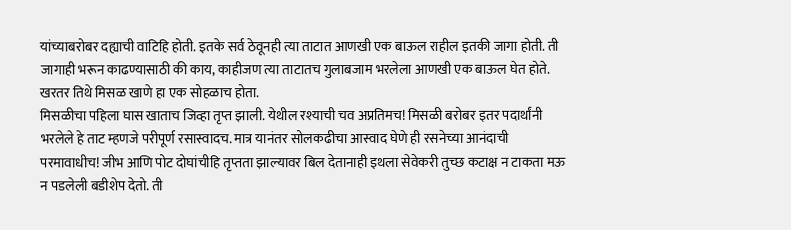यांच्याबरोबर दह्याची वाटिहि होती. इतके सर्व ठेवूनही त्या ताटात आणखी एक बाऊल राहील इतकी जागा होती. ती जागाही भरून काढण्यासाठी की काय, काहीजण त्या ताटातच गुलाबजाम भरलेला आणखी एक बाऊल घेत होते. खरतर तिथे मिसळ खाणे हा एक सोहळाच होता.
मिसळीचा पहिला घास खाताच जिव्हा तृप्त झाली. येथील रश्याची चव अप्रतिमच! मिसळी बरोबर इतर पदार्थांनी भरलेले हे ताट म्हणजे परीपूर्ण रसास्वादच. मात्र यानंतर सोलकढीचा आस्वाद घेणे ही रसनेच्या आनंदाची परमावाधीच! जीभ आणि पोट दोघांचीहि तृप्तता झाल्यावर बिल देतानाही इथला सेवेकरी तुच्छ कटाक्ष न टाकता मऊ न पडलेली बडीशेप देतो. ती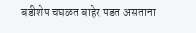बडीशेप चघळत बाहेर पडत असताना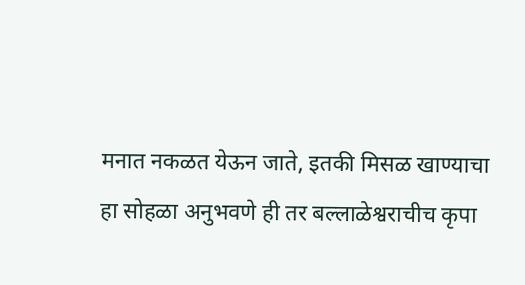मनात नकळत येऊन जाते, इतकी मिसळ खाण्याचा हा सोहळा अनुभवणे ही तर बल्लाळेश्वराचीच कृपा